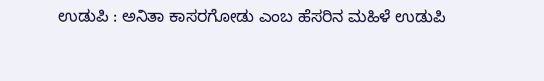ಉಡುಪಿ : ಅನಿತಾ ಕಾಸರಗೋಡು ಎಂಬ ಹೆಸರಿನ ಮಹಿಳೆ ಉಡುಪಿ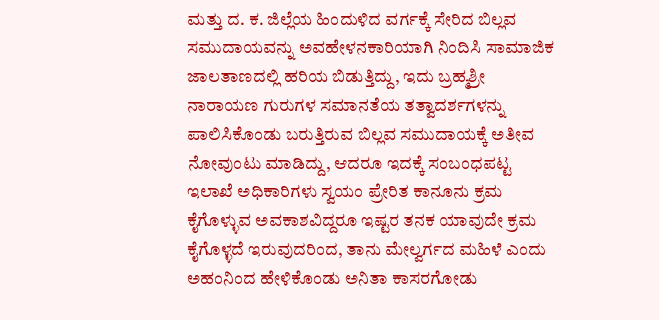ಮತ್ತು ದ. ಕ. ಜಿಲ್ಲೆಯ ಹಿಂದುಳಿದ ವರ್ಗಕ್ಕೆ ಸೇರಿದ ಬಿಲ್ಲವ ಸಮುದಾಯವನ್ನು ಅವಹೇಳನಕಾರಿಯಾಗಿ ನಿಂದಿಸಿ ಸಾಮಾಜಿಕ ಜಾಲತಾಣದಲ್ಲಿ ಹರಿಯ ಬಿಡುತ್ತಿದ್ದು, ಇದು ಬ್ರಹ್ಮಶ್ರೀ ನಾರಾಯಣ ಗುರುಗಳ ಸಮಾನತೆಯ ತತ್ವಾದರ್ಶಗಳನ್ನು ಪಾಲಿಸಿಕೊಂಡು ಬರುತ್ತಿರುವ ಬಿಲ್ಲವ ಸಮುದಾಯಕ್ಕೆ ಅತೀವ ನೋವುಂಟು ಮಾಡಿದ್ದು, ಆದರೂ ಇದಕ್ಕೆ ಸಂಬಂಧಪಟ್ಟ ಇಲಾಖೆ ಅಧಿಕಾರಿಗಳು ಸ್ವಯಂ ಪ್ರೇರಿತ ಕಾನೂನು ಕ್ರಮ ಕೈಗೊಳ್ಳುವ ಅವಕಾಶವಿದ್ದರೂ ಇಷ್ಟರ ತನಕ ಯಾವುದೇ ಕ್ರಮ ಕೈಗೊಳ್ಳದೆ ಇರುವುದರಿಂದ, ತಾನು ಮೇಲ್ವರ್ಗದ ಮಹಿಳೆ ಎಂದು ಅಹಂನಿಂದ ಹೇಳಿಕೊಂಡು ಅನಿತಾ ಕಾಸರಗೋಡು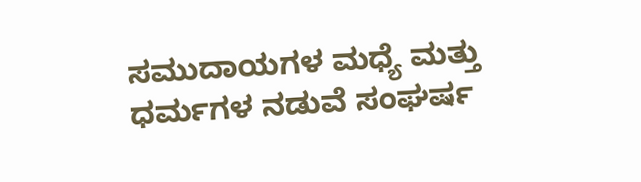ಸಮುದಾಯಗಳ ಮಧ್ಯೆ ಮತ್ತು ಧರ್ಮಗಳ ನಡುವೆ ಸಂಘರ್ಷ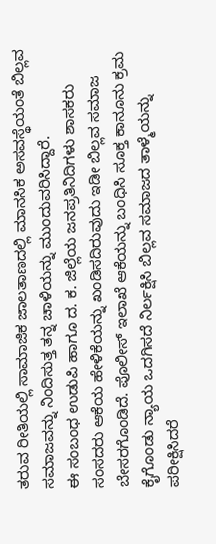ತರುವ ರೀತಿಯಲ್ಲಿ ಸಾಮಾಜಿಕ ಜಾಲತಾಣದಲ್ಲಿ ಮಾನಸಿಕ ಅಸವಸ್ಥೆಯಂತೆ ಬಿಲ್ಲವ ಸಮಾಜವನ್ನು ನಿಂದಿಸುತ್ತ ತನ್ನ ಚಾಳಿಯನ್ನು ಮುಂದುವರಿಸಿದ್ದಾರೆ.
ಈ ಸಂಬಂಧ ಉಡುಪಿ ಹಾಗೂ ದ. ಕ. ಜಿಲ್ಲೆಯ ಜನಪ್ರತಿನಿದಿಗಳು ಶಾಸಕರು ಸಂಸದರು ಆಕೆಯ ಹೇಳಿಕೆಯನ್ನು ಖಂಡಿಸದಿರುವುದು ಇಡೀ ಬಿಲ್ಲವ ಸಮಾಜ ಬೇಸರಗೊಂಡಿದೆ. ಪೊಲೀಸ್ ಇಲಾಖೆ ಆಕೆಯನ್ನು ಬಂಧಿಸಿ ಸೂಕ್ತ ಕಾನೂನು ಕ್ರಮ ಕೈಗೊಂಡು ನ್ಯಾಯ ಒದಗಿಸದೆ ನಿರ್ಲಕ್ಷಿಸಿ ಬಿಲ್ಲವ ಸಮಾಜದ ತಾಳ್ಮೆಯನ್ನು ಪರೀಕ್ಷಿಸಿದರೆ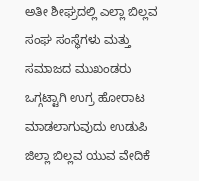ಅತೀ ಶೀಘ್ರದಲ್ಲಿ ಎಲ್ಲಾ ಬಿಲ್ಲವ ಸಂಘ ಸಂಸ್ಥೆಗಳು ಮತ್ತು ಸಮಾಜದ ಮುಖಂಡರು ಒಗ್ಗಟ್ಟಾಗಿ ಉಗ್ರ ಹೋರಾಟ ಮಾಡಲಾಗುವುದು ಉಡುಪಿ ಜಿಲ್ಲಾ ಬಿಲ್ಲವ ಯುವ ವೇದಿಕೆ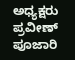ಅಧ್ಯಕ್ಷರು ಪ್ರವೀಣ್ ಪೂಜಾರಿ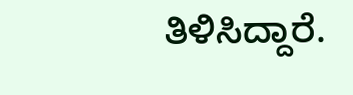ತಿಳಿಸಿದ್ದಾರೆ.